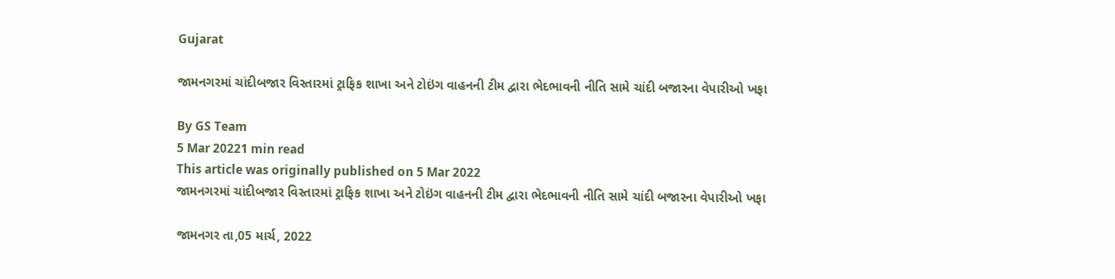Gujarat

જામનગરમાં ચાંદીબજાર વિસ્તારમાં ટ્રાફિક શાખા અને ટોઇંગ વાહનની ટીમ દ્વારા ભેદભાવની નીતિ સામે ચાંદી બજારના વેપારીઓ ખફા

By GS Team
5 Mar 20221 min read
This article was originally published on 5 Mar 2022
જામનગરમાં ચાંદીબજાર વિસ્તારમાં ટ્રાફિક શાખા અને ટોઇંગ વાહનની ટીમ દ્વારા ભેદભાવની નીતિ સામે ચાંદી બજારના વેપારીઓ ખફા

જામનગર તા,05 માર્ચ, 2022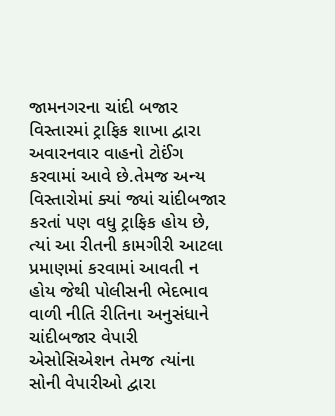જામનગરના ચાંદી બજાર વિસ્તારમાં ટ્રાફિક શાખા દ્વારા અવારનવાર વાહનો ટોઈંગ કરવામાં આવે છે.તેમજ અન્ય વિસ્તારોમાં ક્યાં જ્યાં ચાંદીબજાર કરતાં પણ વધુ ટ્રાફિક હોય છે, ત્યાં આ રીતની કામગીરી આટલા પ્રમાણમાં કરવામાં આવતી ન હોય જેથી પોલીસની ભેદભાવ વાળી નીતિ રીતિના અનુસંધાને ચાંદીબજાર વેપારી એસોસિએશન તેમજ ત્યાંના સોની વેપારીઓ દ્વારા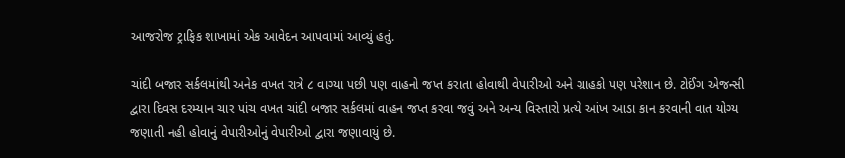આજરોજ ટ્રાફિક શાખામાં એક આવેદન આપવામાં આવ્યું હતું.

ચાંદી બજાર સર્કલમાંથી અનેક વખત રાત્રે ૮ વાગ્યા પછી પણ વાહનો જપ્ત કરાતા હોવાથી વેપારીઓ અને ગ્રાહકો પણ પરેશાન છે. ટોઈંગ એજન્સી દ્વારા દિવસ દરમ્યાન ચાર પાંચ વખત ચાંદી બજાર સર્કલમાં વાહન જપ્ત કરવા જવું અને અન્ય વિસ્તારો પ્રત્યે આંખ આડા કાન કરવાની વાત યોગ્ય જણાતી નહી હોવાનું વેપારીઓનું વેપારીઓ દ્વારા જણાવાયું છે.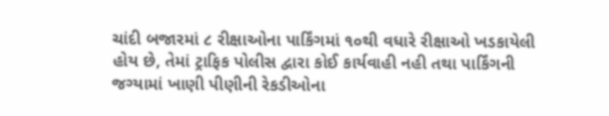ચાંદી બજારમાં ૮ રીક્ષાઓના પાર્કિંગમાં ૧૦થી વધારે રીક્ષાઓ ખડકાયેલી હોય છે, તેમાં ટ્રાફિક પોલીસ દ્વારા કોઈ કાર્યવાહી નહી તથા પાર્કિંગની જગ્યામાં ખાણી પીણીની રેકડીઓના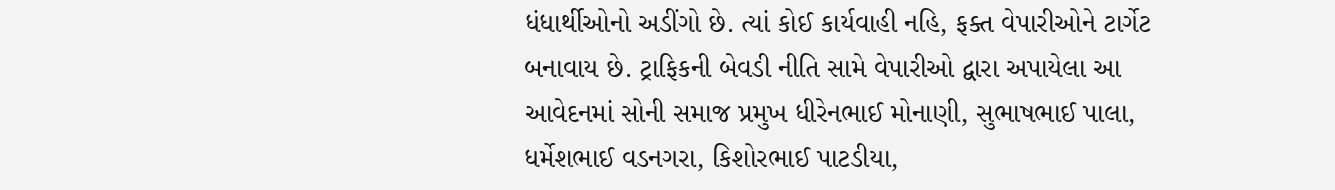ધંધાર્થીઓનો અડીંગો છે. ત્યાં કોઈ કાર્યવાહી નહિ, ફક્ત વેપારીઓને ટાર્ગેટ બનાવાય છે. ટ્રાફિકની બેવડી નીતિ સામે વેપારીઓ દ્વારા અપાયેલા આ આવેદનમાં સોની સમાજ પ્રમુખ ધીરેનભાઈ મોનાણી, સુભાષભાઈ પાલા, ધર્મેશભાઈ વડનગરા, કિશોરભાઈ પાટડીયા,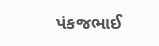પંકજભાઈ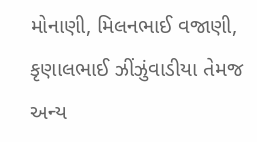મોનાણી, મિલનભાઈ વજાણી, કૃણાલભાઈ ઝીંઝુંવાડીયા તેમજ અન્ય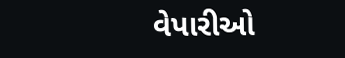વેપારીઓ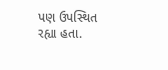પણ ઉપસ્થિત રહ્યા હતા.